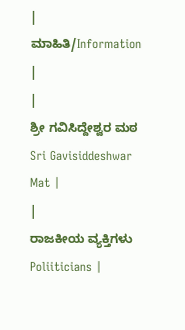|
ಮಾಹಿತಿ/Information |
|
ಶ್ರೀ ಗವಿಸಿದ್ದೇಶ್ವರ ಮಠ Sri Gavisiddeshwar Mat |
|
ರಾಜಕೀಯ ವ್ಯಕ್ತಿಗಳು Poliiticians |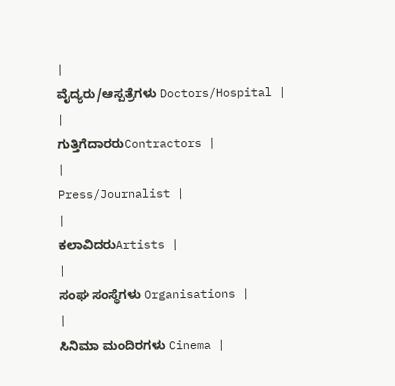|
ವೈದ್ಯರು/ಆಸ್ಪತ್ರೆಗಳು Doctors/Hospital |
|
ಗುತ್ತಿಗೆದಾರರುContractors |
|
Press/Journalist |
|
ಕಲಾವಿದರುArtists |
|
ಸಂಘ ಸಂಸ್ಥೆಗಳು Organisations |
|
ಸಿನಿಮಾ ಮಂದಿರಗಳು Cinema |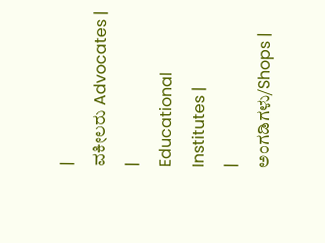|
ವಕೀಲರು Advocates |
|
Educational Institutes |
|
ಅಂಗಡಿಗಳು/Shops |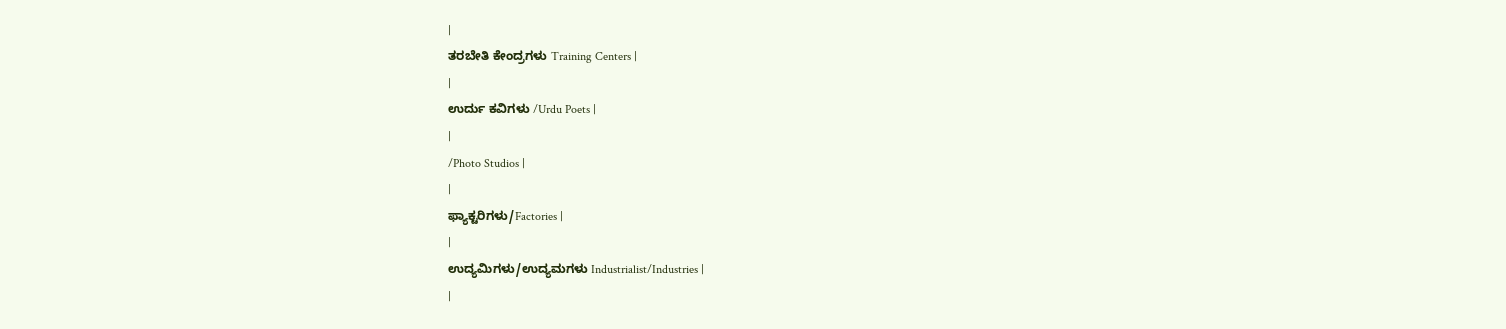|
ತರಬೇತಿ ಕೇಂದ್ರಗಳು Training Centers |
|
ಉರ್ದು ಕವಿಗಳು /Urdu Poets |
|
/Photo Studios |
|
ಫ್ಯಾಕ್ಟರಿಗಳು/Factories |
|
ಉದ್ಯಮಿಗಳು/ಉದ್ಯಮಗಳು Industrialist/Industries |
|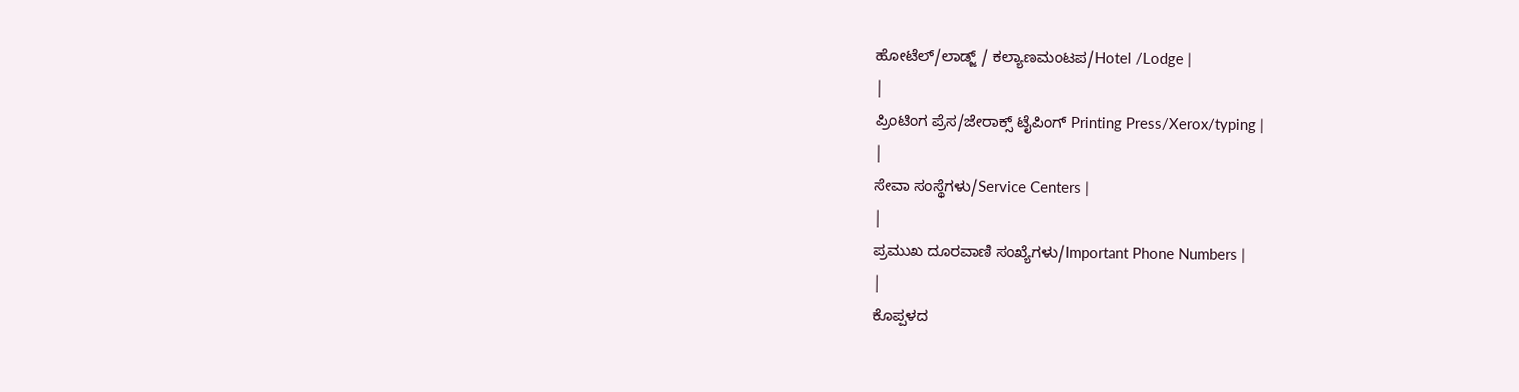ಹೋಟೆಲ್/ಲಾಡ್ಜ್ / ಕಲ್ಯಾಣಮಂಟಪ/Hotel /Lodge |
|
ಪ್ರಿಂಟಿಂಗ ಪ್ರೆಸ/ಜೇರಾಕ್ಸ್ ಟೈಪಿಂಗ್ Printing Press/Xerox/typing |
|
ಸೇವಾ ಸಂಸ್ಥೆಗಳು/Service Centers |
|
ಪ್ರಮುಖ ದೂರವಾಣಿ ಸಂಖ್ಯೆಗಳು/Important Phone Numbers |
|
ಕೊಪ್ಪಳದ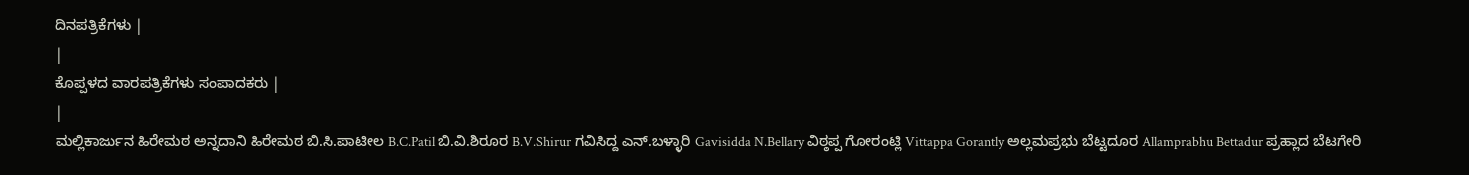ದಿನಪತ್ರಿಕೆಗಳು |
|
ಕೊಪ್ಪಳದ ವಾರಪತ್ರಿಕೆಗಳು ಸಂಪಾದಕರು |
|
ಮಲ್ಲಿಕಾರ್ಜುನ ಹಿರೇಮಠ ಅನ್ನದಾನಿ ಹಿರೇಮಠ ಬಿ.ಸಿ.ಪಾಟೀಲ B.C.Patil ಬಿ.ವಿ.ಶಿರೂರ B.V.Shirur ಗವಿಸಿದ್ದ ಎನ್.ಬಳ್ಳಾರಿ Gavisidda N.Bellary ವಿಠ್ಠಪ್ಪ ಗೋರಂಟ್ಲಿ Vittappa Gorantly ಅಲ್ಲಮಪ್ರಭು ಬೆಟ್ಟದೂರ Allamprabhu Bettadur ಪ್ರಹ್ಲಾದ ಬೆಟಗೇರಿ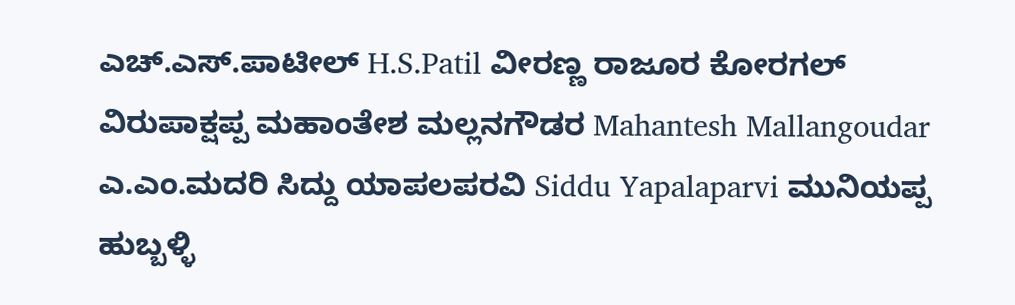ಎಚ್.ಎಸ್.ಪಾಟೀಲ್ H.S.Patil ವೀರಣ್ಣ ರಾಜೂರ ಕೋರಗಲ್ ವಿರುಪಾಕ್ಷಪ್ಪ ಮಹಾಂತೇಶ ಮಲ್ಲನಗೌಡರ Mahantesh Mallangoudar ಎ.ಎಂ.ಮದರಿ ಸಿದ್ದು ಯಾಪಲಪರವಿ Siddu Yapalaparvi ಮುನಿಯಪ್ಪ ಹುಬ್ಬಳ್ಳಿ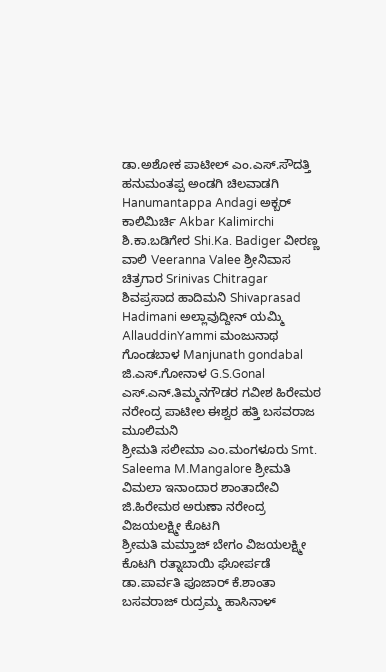ಡಾ.ಅಶೋಕ ಪಾಟೀಲ್ ಎಂ.ಎಸ್.ಸೌದತ್ತಿ ಹನುಮಂತಪ್ಪ ಅಂಡಗಿ ಚಿಲವಾಡಗಿ Hanumantappa Andagi ಅಕ್ಬರ್ ಕಾಲಿಮಿರ್ಚಿ Akbar Kalimirchi ಶಿ.ಕಾ.ಬಡಿಗೇರ Shi.Ka. Badiger ವೀರಣ್ಣ ವಾಲಿ Veeranna Valee ಶ್ರೀನಿವಾಸ ಚಿತ್ರಗಾರ Srinivas Chitragar ಶಿವಪ್ರಸಾದ ಹಾದಿಮನಿ Shivaprasad Hadimani ಅಲ್ಲಾವುದ್ದೀನ್ ಯಮ್ಮಿ AllauddinYammi ಮಂಜುನಾಥ ಗೊಂಡಬಾಳ Manjunath gondabal ಜಿ.ಎಸ್.ಗೋನಾಳ G.S.Gonal ಎಸ್.ಎನ್.ತಿಮ್ಮನಗೌಡರ ಗವೀಶ ಹಿರೇಮಠ ನರೇಂದ್ರ ಪಾಟೀಲ ಈಶ್ವರ ಹತ್ತಿ ಬಸವರಾಜ ಮೂಲಿಮನಿ
ಶ್ರೀಮತಿ ಸಲೀಮಾ ಎಂ.ಮಂಗಳೂರು Smt. Saleema M.Mangalore ಶ್ರೀಮತಿ ವಿಮಲಾ ಇನಾಂದಾರ ಶಾಂತಾದೇವಿ ಜಿ.ಹಿರೇಮಠ ಅರುಣಾ ನರೇಂದ್ರ ವಿಜಯಲಕ್ಷ್ಮೀ ಕೊಟಗಿ
ಶ್ರೀಮತಿ ಮಮ್ತಾಜ್ ಬೇಗಂ ವಿಜಯಲಕ್ಷ್ಮೀ ಕೊಟಗಿ ರತ್ನಾಬಾಯಿ ಘೋರ್ಪಡೆ ಡಾ.ಪಾರ್ವತಿ ಪೂಜಾರ್ ಕೆ.ಶಾಂತಾ ಬಸವರಾಜ್ ರುದ್ರಮ್ಮ ಹಾಸಿನಾಳ್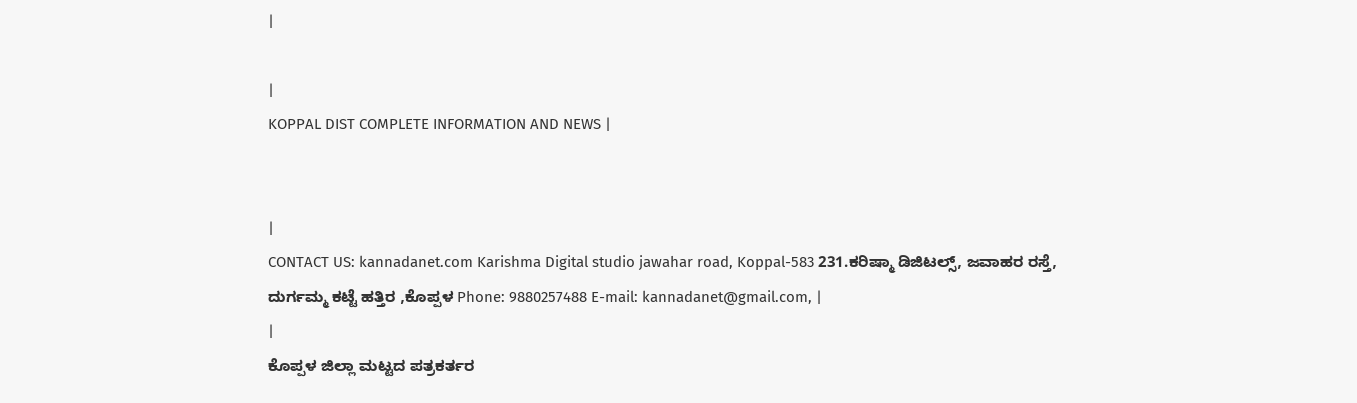|

|
KOPPAL DIST COMPLETE INFORMATION AND NEWS |


|
CONTACT US: kannadanet.com Karishma Digital studio jawahar road, Koppal-583 231.ಕರಿಷ್ಮಾ ಡಿಜಿಟಲ್ಸ್, ಜವಾಹರ ರಸ್ತೆ, ದುರ್ಗಮ್ಮ ಕಟ್ಟೆ ಹತ್ತಿರ ,ಕೊಪ್ಪಳ Phone: 9880257488 E-mail: kannadanet@gmail.com, |
|
ಕೊಪ್ಪಳ ಜಿಲ್ಲಾ ಮಟ್ಟದ ಪತ್ರಕರ್ತರ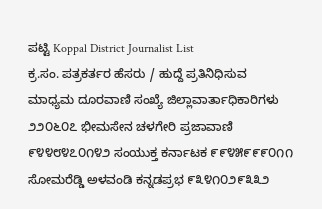ಪಟ್ಟಿ Koppal District Journalist List
ಕ್ರ.ಸಂ. ಪತ್ರಕರ್ತರ ಹೆಸರು / ಹುದ್ದೆ ಪ್ರತಿನಿಧಿಸುವ ಮಾಧ್ಯಮ ದೂರವಾಣಿ ಸಂಖ್ಯೆ ಜಿಲ್ಲಾವಾರ್ತಾಧಿಕಾರಿಗಳು ೨೨೦೬೦೭ ಭೀಮಸೇನ ಚಳಗೇರಿ ಪ್ರಜಾವಾಣಿ ೯೪೪೮೪೭೦೧೪೨ ಸಂಯುಕ್ತ ಕರ್ನಾಟಕ ೯೯೪೫೯೯೯೦೧೧ ಸೋಮರೆಡ್ಡಿ ಅಳವಂಡಿ ಕನ್ನಡಪ್ರಭ ೯೩೪೧೦೨೯೩೩೨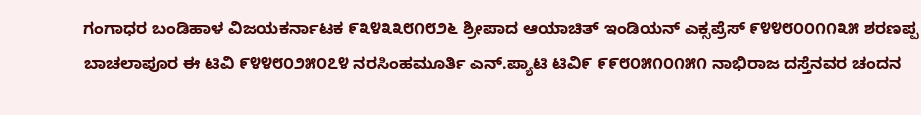ಗಂಗಾಧರ ಬಂಡಿಹಾಳ ವಿಜಯಕರ್ನಾಟಕ ೯೩೪೩೩೮೧೮೨೬ ಶ್ರೀಪಾದ ಆಯಾಚಿತ್ ಇಂಡಿಯನ್ ಎಕ್ಸಪ್ರೆಸ್ ೯೪೪೮೦೦೧೧೩೫ ಶರಣಪ್ಪ ಬಾಚಲಾಪೂರ ಈ ಟಿವಿ ೯೪೪೮೦೨೫೦೭೪ ನರಸಿಂಹಮೂರ್ತಿ ಎನ್.ಪ್ಯಾಟಿ ಟಿವಿ೯ ೯೯೮೦೫೧೦೧೫೧ ನಾಭಿರಾಜ ದಸ್ತೆನವರ ಚಂದನ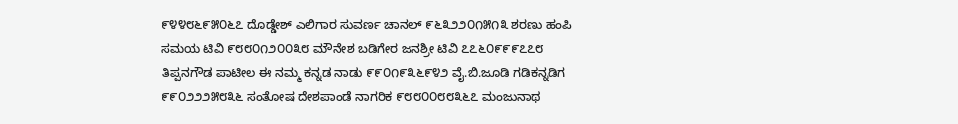೯೪೪೮೬೯೫೦೬೭ ದೊಡ್ಡೇಶ್ ಎಲಿಗಾರ ಸುವರ್ಣ ಚಾನಲ್ ೯೬೩೨೨೦೧೫೧೩ ಶರಣು ಹಂಪಿ ಸಮಯ ಟಿವಿ ೯೮೮೦೧೨೦೦೩೮ ಮೌನೇಶ ಬಡಿಗೇರ ಜನಶ್ರೀ ಟಿವಿ ೭೭೬೦೯೯೯೭೭೮ ತಿಪ್ಪನಗೌಡ ಪಾಟೀಲ ಈ ನಮ್ಮ ಕನ್ನಡ ನಾಡು ೯೯೦೧೯೩೬೯೪೨ ವೈ.ಬಿ.ಜೂಡಿ ಗಡಿಕನ್ನಡಿಗ ೯೯೦೨೨೨೫೮೩೬ ಸಂತೋಷ ದೇಶಪಾಂಡೆ ನಾಗರಿಕ ೯೮೮೦೦೮೮೩೬೭ ಮಂಜುನಾಥ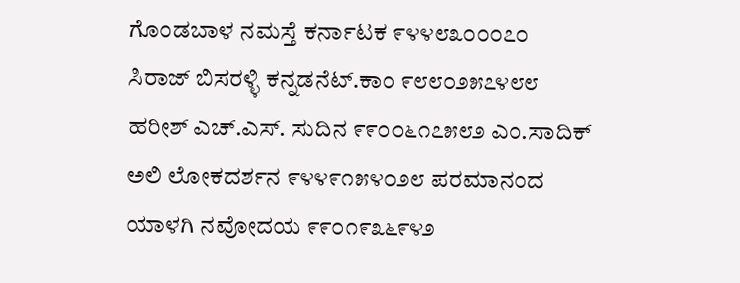ಗೊಂಡಬಾಳ ನಮಸ್ತೆ ಕರ್ನಾಟಕ ೯೪೪೮೩೦೦೦೭೦ ಸಿರಾಜ್ ಬಿಸರಳ್ಳಿ ಕನ್ನಡನೆಟ್.ಕಾಂ ೯೮೮೦೨೫೭೪೮೮ ಹರೀಶ್ ಎಚ್.ಎಸ್. ಸುದಿನ ೯೯೦೦೬೧೭೫೮೨ ಎಂ.ಸಾದಿಕ್ ಅಲಿ ಲೋಕದರ್ಶನ ೯೪೪೯೧೫೪೦೨೮ ಪರಮಾನಂದ ಯಾಳಗಿ ನವೋದಯ ೯೯೦೧೯೩೬೯೪೨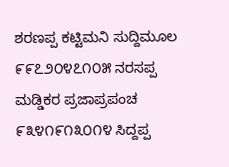ಶರಣಪ್ಪ ಕಟ್ಟಿಮನಿ ಸುದ್ದಿಮೂಲ ೯೯೭೨೦೪೭೧೦೫ ನರಸಪ್ಪ ಮಡ್ಡಿಕರ ಪ್ರಜಾಪ್ರಪಂಚ ೯೩೪೧೯೧೩೦೧೪ ಸಿದ್ದಪ್ಪ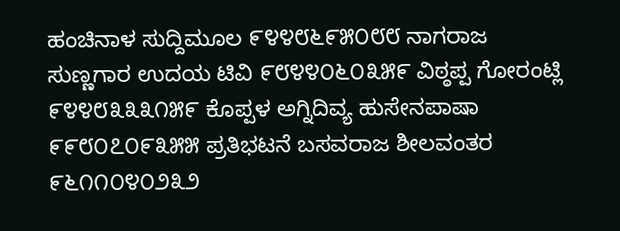ಹಂಚಿನಾಳ ಸುದ್ದಿಮೂಲ ೯೪೪೮೬೯೫೦೮೮ ನಾಗರಾಜ ಸುಣ್ಣಗಾರ ಉದಯ ಟಿವಿ ೯೮೪೪೦೬೦೩೫೯ ವಿಠ್ಠಪ್ಪ ಗೋರಂಟ್ಲಿ ೯೪೪೮೩೩೩೧೫೯ ಕೊಪ್ಪಳ ಅಗ್ನಿದಿವ್ಯ ಹುಸೇನಪಾಷಾ ೯೯೮೦೭೦೯೩೫೫ ಪ್ರತಿಭಟನೆ ಬಸವರಾಜ ಶೀಲವಂತರ ೯೬೧೧೦೪೦೨೩೨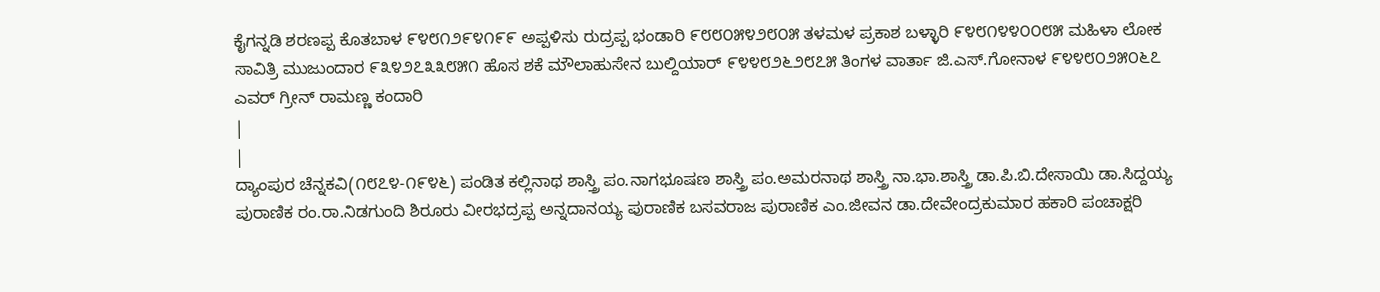ಕೈಗನ್ನಡಿ ಶರಣಪ್ಪ ಕೊತಬಾಳ ೯೪೮೧೨೯೪೧೯೯ ಅಪ್ಪಳಿಸು ರುದ್ರಪ್ಪ ಭಂಡಾರಿ ೯೮೮೦೫೪೨೮೦೫ ತಳಮಳ ಪ್ರಕಾಶ ಬಳ್ಳಾರಿ ೯೪೮೧೪೪೦೦೮೫ ಮಹಿಳಾ ಲೋಕ ಸಾವಿತ್ರಿ ಮುಜುಂದಾರ ೯೩೪೨೭೩೩೮೫೧ ಹೊಸ ಶಕೆ ಮೌಲಾಹುಸೇನ ಬುಲ್ದಿಯಾರ್ ೯೪೪೮೨೬೨೮೭೫ ತಿಂಗಳ ವಾರ್ತಾ ಜಿ.ಎಸ್.ಗೋನಾಳ ೯೪೪೮೦೨೫೦೬೭ ಎವರ್ ಗ್ರೀನ್ ರಾಮಣ್ಣ ಕಂದಾರಿ
|
|
ದ್ಯಾಂಪುರ ಚೆನ್ನಕವಿ(೧೮೭೪-೧೯೪೬) ಪಂಡಿತ ಕಲ್ಲಿನಾಥ ಶಾಸ್ತ್ರಿ ಪಂ.ನಾಗಭೂಷಣ ಶಾಸ್ತ್ರಿ ಪಂ.ಅಮರನಾಥ ಶಾಸ್ತ್ರಿ ನಾ.ಭಾ.ಶಾಸ್ತ್ರಿ ಡಾ.ಪಿ.ಬಿ.ದೇಸಾಯಿ ಡಾ.ಸಿದ್ದಯ್ಯ ಪುರಾಣಿಕ ರಂ.ರಾ.ನಿಡಗುಂದಿ ಶಿರೂರು ವೀರಭದ್ರಪ್ಪ ಅನ್ನದಾನಯ್ಯ ಪುರಾಣಿಕ ಬಸವರಾಜ ಪುರಾಣಿಕ ಎಂ.ಜೀವನ ಡಾ.ದೇವೇಂದ್ರಕುಮಾರ ಹಕಾರಿ ಪಂಚಾಕ್ಷರಿ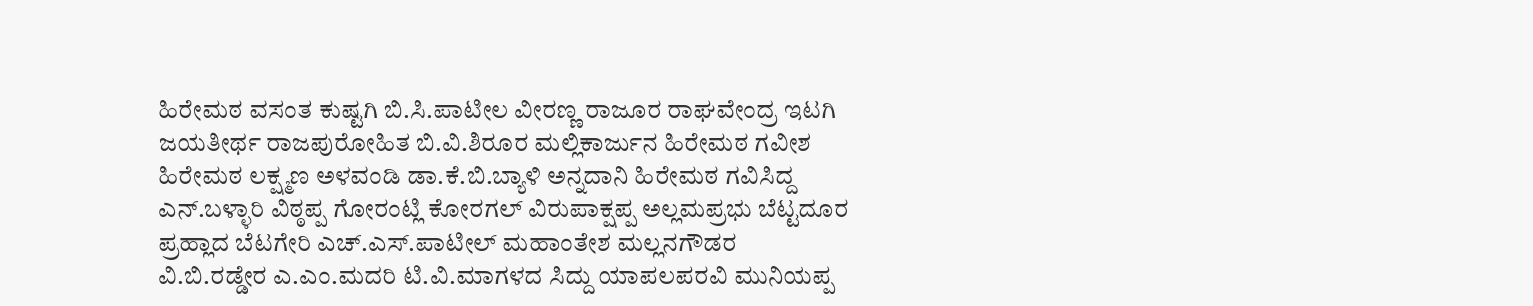ಹಿರೇಮಠ ವಸಂತ ಕುಷ್ಟಗಿ ಬಿ.ಸಿ.ಪಾಟೀಲ ವೀರಣ್ಣ ರಾಜೂರ ರಾಘವೇಂದ್ರ ಇಟಗಿ ಜಯತೀರ್ಥ ರಾಜಪುರೋಹಿತ ಬಿ.ವಿ.ಶಿರೂರ ಮಲ್ಲಿಕಾರ್ಜುನ ಹಿರೇಮಠ ಗವೀಶ ಹಿರೇಮಠ ಲಕ್ಷ್ಮಣ ಅಳವಂಡಿ ಡಾ.ಕೆ.ಬಿ.ಬ್ಯಾಳಿ ಅನ್ನದಾನಿ ಹಿರೇಮಠ ಗವಿಸಿದ್ದ ಎನ್.ಬಳ್ಳಾರಿ ವಿಠ್ಠಪ್ಪ ಗೋರಂಟ್ಲಿ ಕೋರಗಲ್ ವಿರುಪಾಕ್ಷಪ್ಪ ಅಲ್ಲಮಪ್ರಭು ಬೆಟ್ಟದೂರ ಪ್ರಹ್ಲಾದ ಬೆಟಗೇರಿ ಎಚ್.ಎಸ್.ಪಾಟೀಲ್ ಮಹಾಂತೇಶ ಮಲ್ಲನಗೌಡರ ವಿ.ಬಿ.ರಡ್ಡೇರ ಎ.ಎಂ.ಮದರಿ ಟಿ.ವಿ.ಮಾಗಳದ ಸಿದ್ದು ಯಾಪಲಪರವಿ ಮುನಿಯಪ್ಪ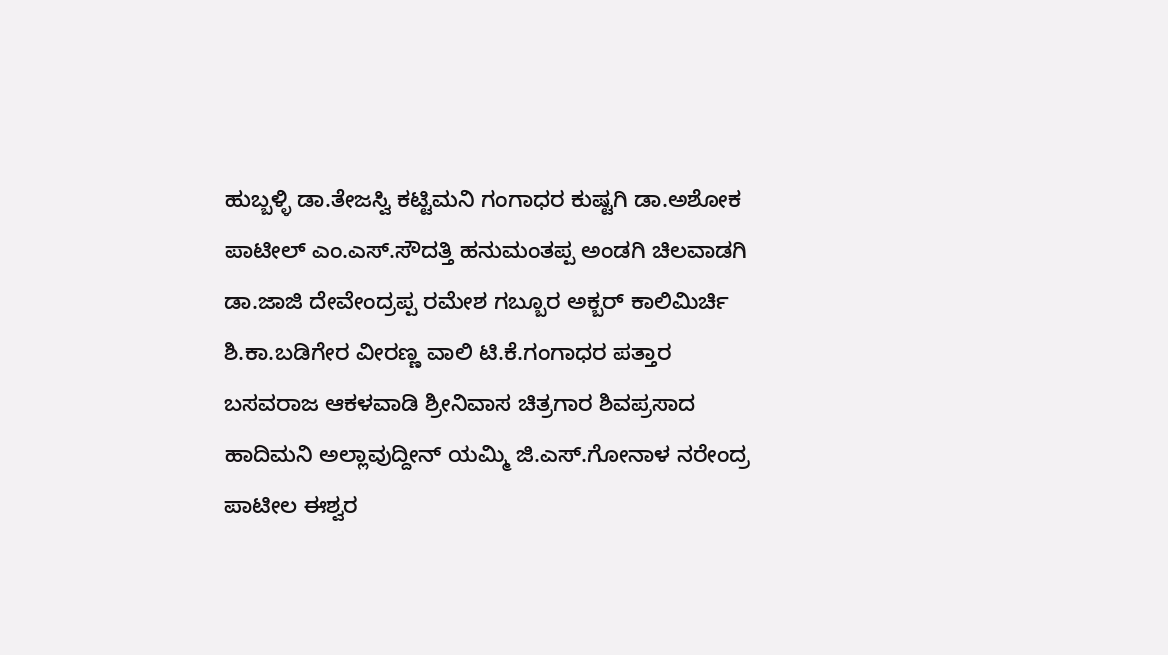ಹುಬ್ಬಳ್ಳಿ ಡಾ.ತೇಜಸ್ವಿ ಕಟ್ಟಿಮನಿ ಗಂಗಾಧರ ಕುಷ್ಟಗಿ ಡಾ.ಅಶೋಕ ಪಾಟೀಲ್ ಎಂ.ಎಸ್.ಸೌದತ್ತಿ ಹನುಮಂತಪ್ಪ ಅಂಡಗಿ ಚಿಲವಾಡಗಿ ಡಾ.ಜಾಜಿ ದೇವೇಂದ್ರಪ್ಪ ರಮೇಶ ಗಬ್ಬೂರ ಅಕ್ಬರ್ ಕಾಲಿಮಿರ್ಚಿ ಶಿ.ಕಾ.ಬಡಿಗೇರ ವೀರಣ್ಣ ವಾಲಿ ಟಿ.ಕೆ.ಗಂಗಾಧರ ಪತ್ತಾರ ಬಸವರಾಜ ಆಕಳವಾಡಿ ಶ್ರೀನಿವಾಸ ಚಿತ್ರಗಾರ ಶಿವಪ್ರಸಾದ ಹಾದಿಮನಿ ಅಲ್ಲಾವುದ್ದೀನ್ ಯಮ್ಮಿ ಜಿ.ಎಸ್.ಗೋನಾಳ ನರೇಂದ್ರ ಪಾಟೀಲ ಈಶ್ವರ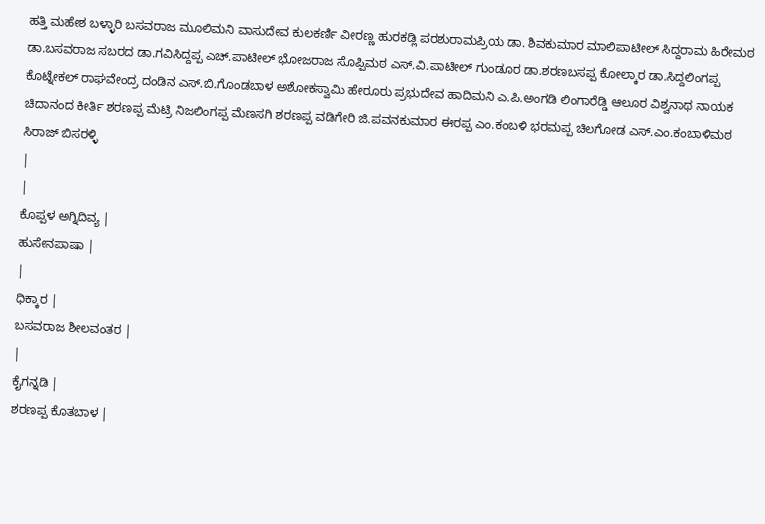ಹತ್ತಿ ಮಹೇಶ ಬಳ್ಳಾರಿ ಬಸವರಾಜ ಮೂಲಿಮನಿ ವಾಸುದೇವ ಕುಲಕರ್ಣಿ ವೀರಣ್ಣ ಹುರಕಡ್ಲಿ ಪರಶುರಾಮಪ್ರಿಯ ಡಾ. ಶಿವಕುಮಾರ ಮಾಲಿಪಾಟೀಲ್ ಸಿದ್ದರಾಮ ಹಿರೇಮಠ ಡಾ.ಬಸವರಾಜ ಸಬರದ ಡಾ.ಗವಿಸಿದ್ದಪ್ಪ ಎಚ್.ಪಾಟೀಲ್ ಭೋಜರಾಜ ಸೊಪ್ಪಿಮಠ ಎಸ್.ವಿ.ಪಾಟೀಲ್ ಗುಂಡೂರ ಡಾ.ಶರಣಬಸಪ್ಪ ಕೋಲ್ಕಾರ ಡಾ.ಸಿದ್ದಲಿಂಗಪ್ಪ ಕೊಟ್ನೇಕಲ್ ರಾಘವೇಂದ್ರ ದಂಡಿನ ಎಸ್.ಬಿ.ಗೊಂಡಬಾಳ ಅಶೋಕಸ್ವಾಮಿ ಹೇರೂರು ಪ್ರಭುದೇವ ಹಾದಿಮನಿ ಎ.ಪಿ.ಅಂಗಡಿ ಲಿಂಗಾರೆಡ್ಡಿ ಆಲೂರ ವಿಶ್ವನಾಥ ನಾಯಕ ಚಿದಾನಂದ ಕೀರ್ತಿ ಶರಣಪ್ಪ ಮೆಟ್ರಿ ನಿಜಲಿಂಗಪ್ಪ ಮೆಣಸಗಿ ಶರಣಪ್ಪ ವಡಿಗೇರಿ ಜಿ.ಪವನಕುಮಾರ ಈರಪ್ಪ ಎಂ.ಕಂಬಳಿ ಭರಮಪ್ಪ ಚಿಲಗೋಡ ಎಸ್.ಎಂ.ಕಂಬಾಳಿಮಠ ಸಿರಾಜ್ ಬಿಸರಳ್ಳಿ
|
|
ಕೊಪ್ಪಳ ಅಗ್ನಿದಿವ್ಯ |
ಹುಸೇನಪಾಷಾ |
|
ಧಿಕ್ಕಾರ |
ಬಸವರಾಜ ಶೀಲವಂತರ |
|
ಕೈಗನ್ನಡಿ |
ಶರಣಪ್ಪ ಕೊತಬಾಳ |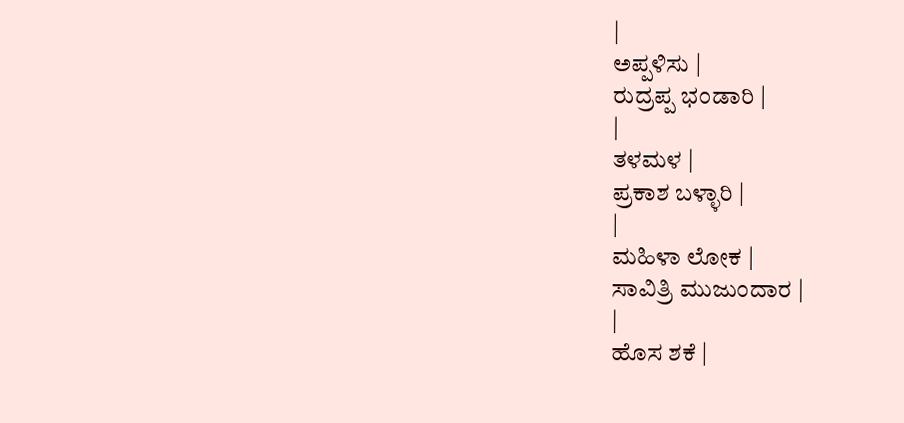|
ಅಪ್ಪಳಿಸು |
ರುದ್ರಪ್ಪ ಭಂಡಾರಿ |
|
ತಳಮಳ |
ಪ್ರಕಾಶ ಬಳ್ಳಾರಿ |
|
ಮಹಿಳಾ ಲೋಕ |
ಸಾವಿತ್ರಿ ಮುಜುಂದಾರ |
|
ಹೊಸ ಶಕೆ |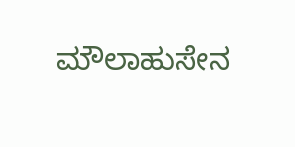ಮೌಲಾಹುಸೇನ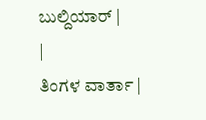ಬುಲ್ದಿಯಾರ್ |
|
ತಿಂಗಳ ವಾರ್ತಾ |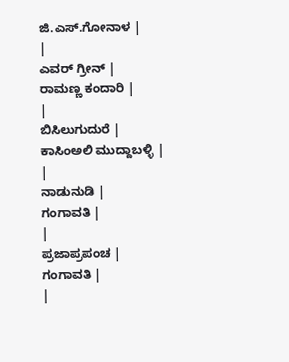ಜಿ.ಎಸ್.ಗೋನಾಳ |
|
ಎವರ್ ಗ್ರೀನ್ |
ರಾಮಣ್ಣ ಕಂದಾರಿ |
|
ಬಿಸಿಲುಗುದುರೆ |
ಕಾಸಿಂಅಲಿ ಮುದ್ದಾಬಳ್ಳಿ |
|
ನಾಡುನುಡಿ |
ಗಂಗಾವತಿ |
|
ಪ್ರಜಾಪ್ರಪಂಚ |
ಗಂಗಾವತಿ |
|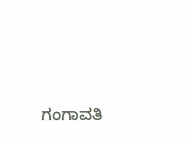ಗಂಗಾವತಿ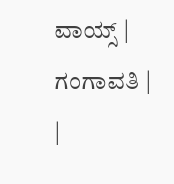ವಾಯ್ಸ್ |
ಗಂಗಾವತಿ |
|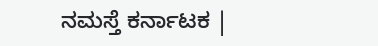ನಮಸ್ತೆ ಕರ್ನಾಟಕ |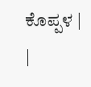ಕೊಪ್ಪಳ |
|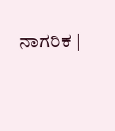ನಾಗರಿಕ |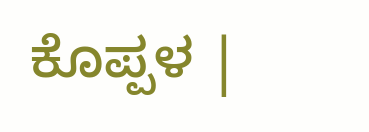ಕೊಪ್ಪಳ |